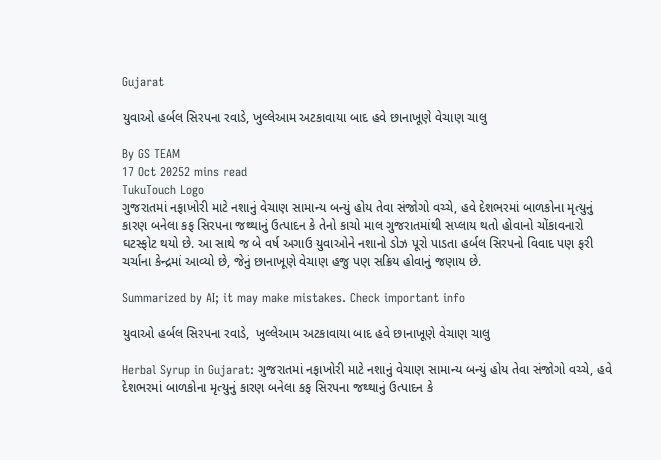Gujarat

યુવાઓ હર્બલ સિરપના રવાડે, ખુલ્લેઆમ અટકાવાયા બાદ હવે છાનાખૂણે વેચાણ ચાલુ

By GS TEAM
17 Oct 20252 mins read
TukuTouch Logo
ગુજરાતમાં નફાખોરી માટે નશાનું વેચાણ સામાન્ય બન્યું હોય તેવા સંજોગો વચ્ચે, હવે દેશભરમાં બાળકોના મૃત્યુનું કારણ બનેલા કફ સિરપના જથ્થાનું ઉત્પાદન કે તેનો કાચો માલ ગુજરાતમાંથી સપ્લાય થતો હોવાનો ચોંકાવનારો ઘટસ્ફોટ થયો છે. આ સાથે જ બે વર્ષ અગાઉ યુવાઓને નશાનો ડોઝ પૂરો પાડતા હર્બલ સિરપનો વિવાદ પણ ફરી ચર્ચાના કેન્દ્રમાં આવ્યો છે, જેનું છાનાખૂણે વેચાણ હજુ પણ સક્રિય હોવાનું જણાય છે.

Summarized by AI; it may make mistakes. Check important info

યુવાઓ હર્બલ સિરપના રવાડે,  ખુલ્લેઆમ અટકાવાયા બાદ હવે છાનાખૂણે વેચાણ ચાલુ

Herbal Syrup in Gujarat: ગુજરાતમાં નફાખોરી માટે નશાનું વેચાણ સામાન્ય બન્યું હોય તેવા સંજોગો વચ્ચે, હવે દેશભરમાં બાળકોના મૃત્યુનું કારણ બનેલા કફ સિરપના જથ્થાનું ઉત્પાદન કે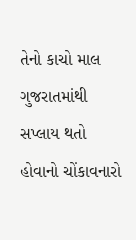તેનો કાચો માલ ગુજરાતમાંથી સપ્લાય થતો હોવાનો ચોંકાવનારો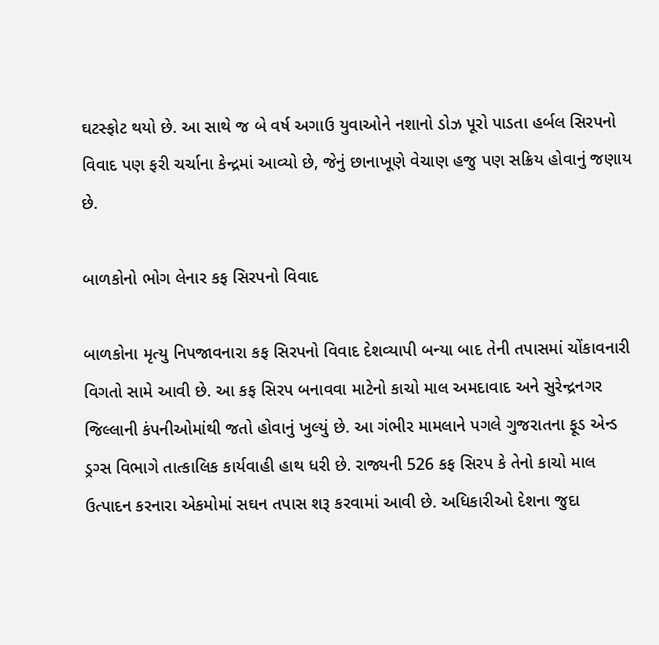ઘટસ્ફોટ થયો છે. આ સાથે જ બે વર્ષ અગાઉ યુવાઓને નશાનો ડોઝ પૂરો પાડતા હર્બલ સિરપનો વિવાદ પણ ફરી ચર્ચાના કેન્દ્રમાં આવ્યો છે, જેનું છાનાખૂણે વેચાણ હજુ પણ સક્રિય હોવાનું જણાય છે.

બાળકોનો ભોગ લેનાર કફ સિરપનો વિવાદ

બાળકોના મૃત્યુ નિપજાવનારા કફ સિરપનો વિવાદ દેશવ્યાપી બન્યા બાદ તેની તપાસમાં ચોંકાવનારી વિગતો સામે આવી છે. આ કફ સિરપ બનાવવા માટેનો કાચો માલ અમદાવાદ અને સુરેન્દ્રનગર જિલ્લાની કંપનીઓમાંથી જતો હોવાનું ખુલ્યું છે. આ ગંભીર મામલાને પગલે ગુજરાતના ફૂડ એન્ડ ડ્રગ્સ વિભાગે તાત્કાલિક કાર્યવાહી હાથ ધરી છે. રાજ્યની 526 કફ સિરપ કે તેનો કાચો માલ ઉત્પાદન કરનારા એકમોમાં સઘન તપાસ શરૂ કરવામાં આવી છે. અધિકારીઓ દેશના જુદા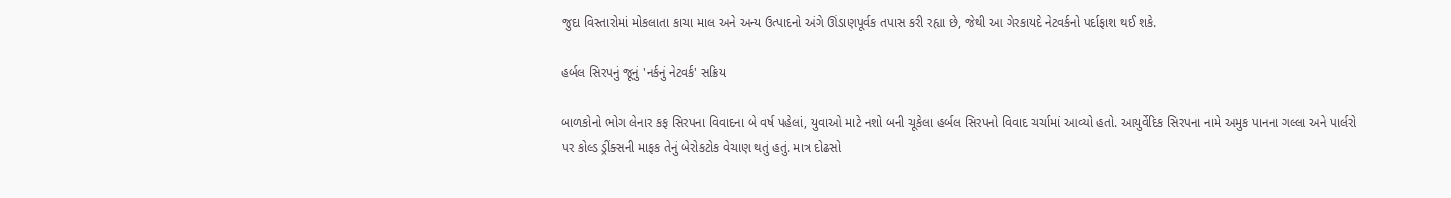જુદા વિસ્તારોમાં મોકલાતા કાચા માલ અને અન્ય ઉત્પાદનો અંગે ઊંડાણપૂર્વક તપાસ કરી રહ્યા છે, જેથી આ ગેરકાયદે નેટવર્કનો પર્દાફાશ થઈ શકે.

હર્બલ સિરપનું જૂનું 'નર્કનું નેટવર્ક' સક્રિય

બાળકોનો ભોગ લેનાર કફ સિરપના વિવાદના બે વર્ષ પહેલાં, યુવાઓ માટે નશો બની ચૂકેલા હર્બલ સિરપનો વિવાદ ચર્ચામાં આવ્યો હતો. આયુર્વેદિક સિરપના નામે અમુક પાનના ગલ્લા અને પાર્લરો પર કોલ્ડ ડ્રીંક્સની માફક તેનું બેરોકટોક વેચાણ થતું હતું. માત્ર દોઢસો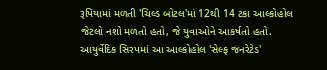રૂપિયામાં મળતી 'ચિલ્ડ બોટલ'માં 12થી 14 ટકા આલ્કોહોલ જેટલો નશો મળતો હતો, જે યુવાઓને આકર્ષતો હતો. આયુર્વેદિક સિરપમાં આ આલ્કોહોલ 'સેલ્ફ જનરેટેડ'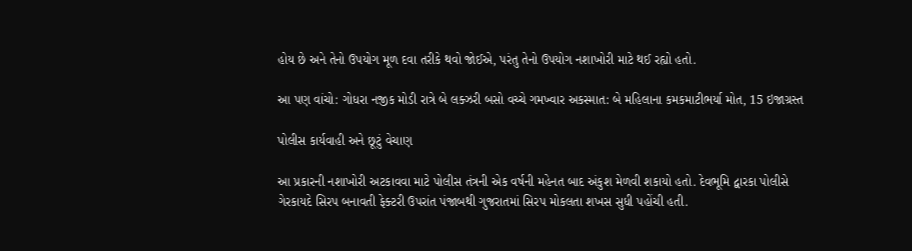હોય છે અને તેનો ઉપયોગ મૂળ દવા તરીકે થવો જોઈએ, પરંતુ તેનો ઉપયોગ નશાખોરી માટે થઈ રહ્યો હતો.

આ પણ વાંચો: ગોધરા નજીક મોડી રાત્રે બે લક્ઝરી બસો વચ્ચે ગમખ્વાર અકસ્માત: બે મહિલાના કમકમાટીભર્યા મોત, 15 ઇજાગ્રસ્ત

પોલીસ કાર્યવાહી અને છૂટું વેચાણ

આ પ્રકારની નશાખોરી અટકાવવા માટે પોલીસ તંત્રની એક વર્ષની મહેનત બાદ અંકુશ મેળવી શકાયો હતો. દેવભૂમિ દ્વારકા પોલીસે ગેરકાયદે સિરપ બનાવતી ફેક્ટરી ઉપરાંત પંજાબથી ગુજરાતમાં સિરપ મોકલતા શખસ સુધી પહોંચી હતી.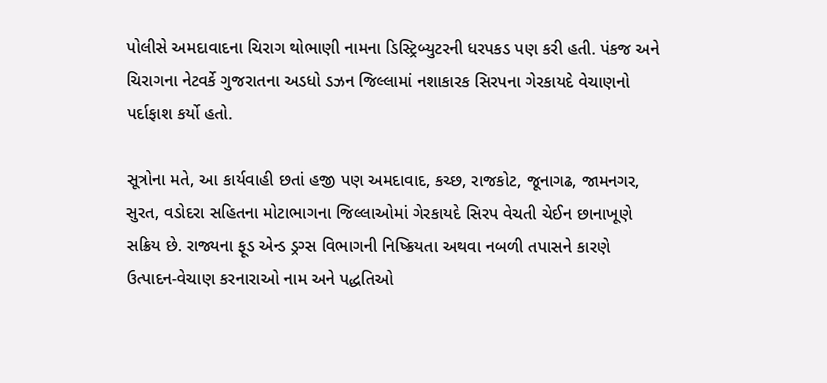પોલીસે અમદાવાદના ચિરાગ થોભાણી નામના ડિસ્ટ્રિબ્યુટરની ધરપકડ પણ કરી હતી. પંકજ અને ચિરાગના નેટવર્કે ગુજરાતના અડધો ડઝન જિલ્લામાં નશાકારક સિરપના ગેરકાયદે વેચાણનો પર્દાફાશ કર્યો હતો.

સૂત્રોના મતે, આ કાર્યવાહી છતાં હજી પણ અમદાવાદ, કચ્છ, રાજકોટ, જૂનાગઢ, જામનગર, સુરત, વડોદરા સહિતના મોટાભાગના જિલ્લાઓમાં ગેરકાયદે સિરપ વેચતી ચેઈન છાનાખૂણે સક્રિય છે. રાજ્યના ફૂડ એન્ડ ડ્રગ્સ વિભાગની નિષ્ક્રિયતા અથવા નબળી તપાસને કારણે ઉત્પાદન-વેચાણ કરનારાઓ નામ અને પદ્ધતિઓ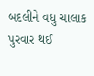બદલીને વધુ ચાલાક પુરવાર થઈ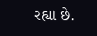રહ્યા છે.